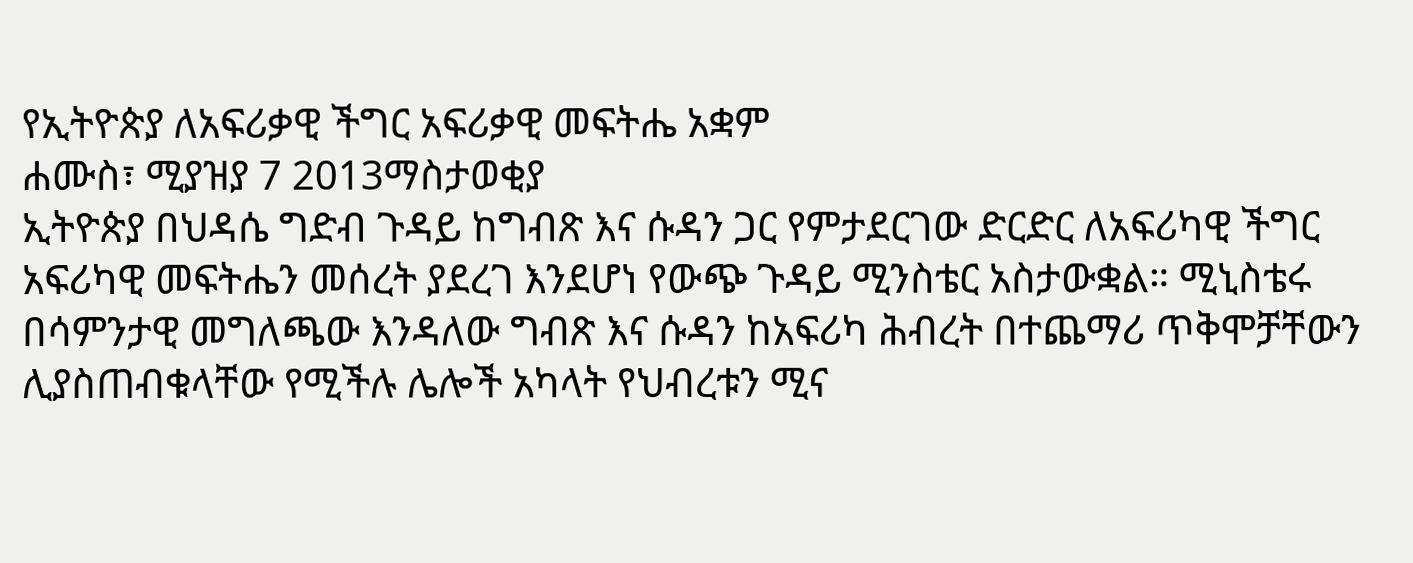የኢትዮጵያ ለአፍሪቃዊ ችግር አፍሪቃዊ መፍትሔ አቋም
ሐሙስ፣ ሚያዝያ 7 2013ማስታወቂያ
ኢትዮጵያ በህዳሴ ግድብ ጉዳይ ከግብጽ እና ሱዳን ጋር የምታደርገው ድርድር ለአፍሪካዊ ችግር አፍሪካዊ መፍትሔን መሰረት ያደረገ እንደሆነ የውጭ ጉዳይ ሚንስቴር አስታውቋል። ሚኒስቴሩ በሳምንታዊ መግለጫው እንዳለው ግብጽ እና ሱዳን ከአፍሪካ ሕብረት በተጨማሪ ጥቅሞቻቸውን ሊያስጠብቁላቸው የሚችሉ ሌሎች አካላት የህብረቱን ሚና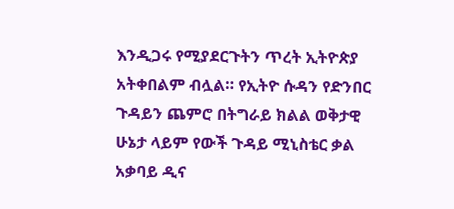እንዲጋሩ የሚያደርጉትን ጥረት ኢትዮጵያ አትቀበልም ብሏል። የኢትዮ ሱዳን የድንበር ጉዳይን ጨምሮ በትግራይ ክልል ወቅታዊ ሁኔታ ላይም የውች ጉዳይ ሚኒስቴር ቃል አቃባይ ዲና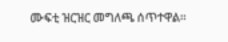ሙፍቲ ዝርዝር መግለጫ ሰጥተዋል።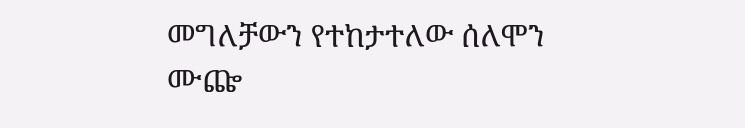መግለቻውን የተከታተለው ሰለሞን ሙጬ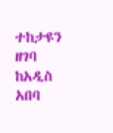ተከታዩን ዘገባ ከአዲስ አበባ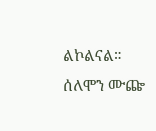ልኮልናል።
ሰለሞን ሙጬ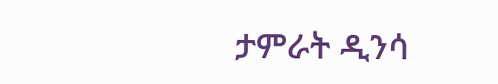ታምራት ዲንሳ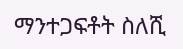ማንተጋፍቶት ስለሺ